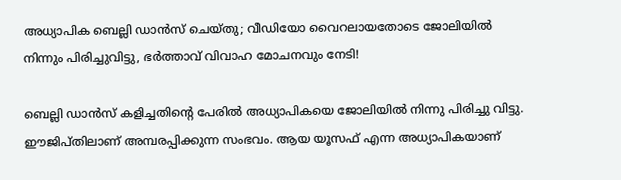അധ്യാപിക ബെല്ലി ഡാന്‍സ് ചെയ്തു; വീഡിയോ വൈറലായതോടെ ജോലിയില്‍ നിന്നും പിരിച്ചുവിട്ടു, ഭര്‍ത്താവ് വിവാഹ മോചനവും നേടി!

ബെല്ലി ഡാന്‍സ് കളിച്ചതിന്റെ പേരില്‍ അധ്യാപികയെ ജോലിയില്‍ നിന്നു പിരിച്ചു വിട്ടു. ഈജിപ്തിലാണ് അമ്പരപ്പിക്കുന്ന സംഭവം. ആയ യൂസഫ് എന്ന അധ്യാപികയാണ്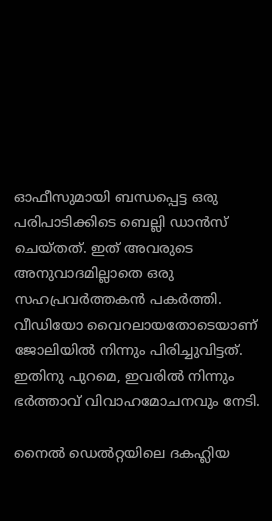ഓഫീസുമായി ബന്ധപ്പെട്ട ഒരു പരിപാടിക്കിടെ ബെല്ലി ഡാന്‍സ് ചെയ്തത്. ഇത് അവരുടെ അനുവാദമില്ലാതെ ഒരു സഹപ്രവര്‍ത്തകന്‍ പകര്‍ത്തി. വീഡിയോ വൈറലായതോടെയാണ് ജോലിയില്‍ നിന്നും പിരിച്ചുവിട്ടത്. ഇതിനു പുറമെ, ഇവരില്‍ നിന്നും ഭര്‍ത്താവ് വിവാഹമോചനവും നേടി.

നൈല്‍ ഡെല്‍റ്റയിലെ ദകഹ്ലിയ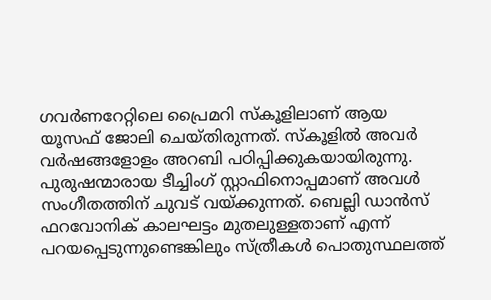ഗവര്‍ണറേറ്റിലെ പ്രൈമറി സ്‌കൂളിലാണ് ആയ യൂസഫ് ജോലി ചെയ്തിരുന്നത്. സ്‌കൂളില്‍ അവര്‍ വര്‍ഷങ്ങളോളം അറബി പഠിപ്പിക്കുകയായിരുന്നു. പുരുഷന്മാരായ ടീച്ചിംഗ് സ്റ്റാഫിനൊപ്പമാണ് അവള്‍ സംഗീതത്തിന് ചുവട് വയ്ക്കുന്നത്. ബെല്ലി ഡാന്‍സ് ഫറവോനിക് കാലഘട്ടം മുതലുള്ളതാണ് എന്ന് പറയപ്പെടുന്നുണ്ടെങ്കിലും സ്ത്രീകള്‍ പൊതുസ്ഥലത്ത്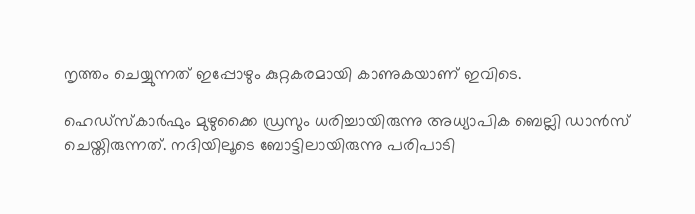നൃത്തം ചെയ്യുന്നത് ഇപ്പോഴും കുറ്റകരമായി കാണുകയാണ് ഇവിടെ.

ഹെഡ്സ്‌കാര്‍ഫും മുഴുക്കൈ ഡ്രസും ധരിച്ചായിരുന്നു അധ്യാപിക ബെല്ലി ഡാന്‍സ് ചെയ്തിരുന്നത്. നദിയിലൂടെ ബോട്ടിലായിരുന്നു പരിപാടി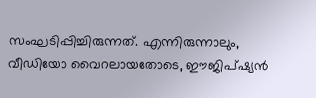സംഘടിപ്പിച്ചിരുന്നത്. എന്നിരുന്നാലും, വീഡിയോ വൈറലായതോടെ, ഈജിപ്ഷ്യന്‍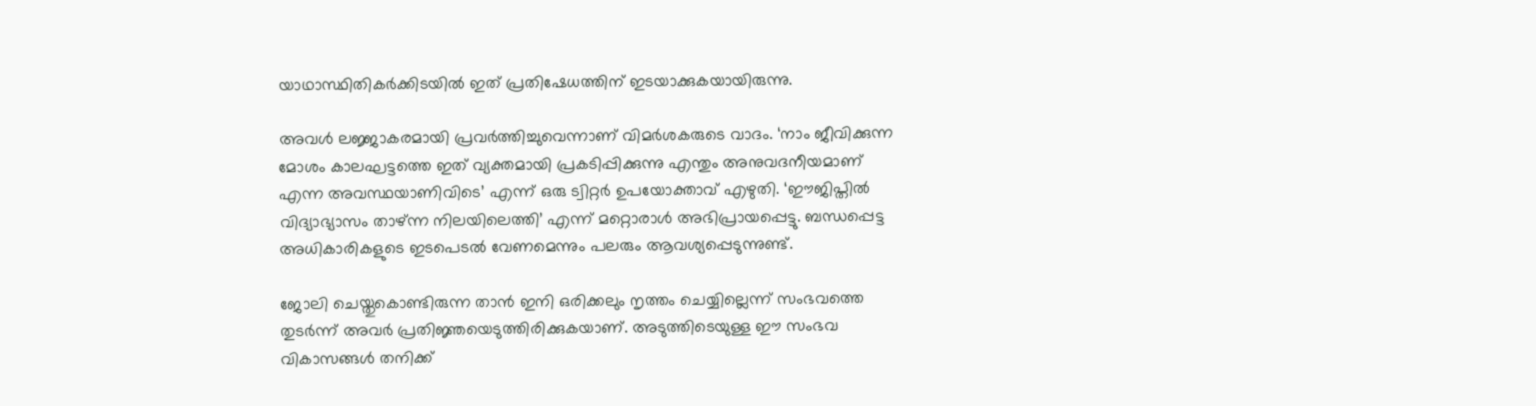യാഥാസ്ഥിതികര്‍ക്കിടയില്‍ ഇത് പ്രതിഷേധത്തിന് ഇടയാക്കുകയായിരുന്നു.

അവള്‍ ലജ്ജാകരമായി പ്രവര്‍ത്തിച്ചുവെന്നാണ് വിമര്‍ശകരുടെ വാദം. ‘നാം ജീവിക്കുന്ന മോശം കാലഘട്ടത്തെ ഇത് വ്യക്തമായി പ്രകടിപ്പിക്കുന്നു എന്തും അനുവദനീയമാണ് എന്ന അവസ്ഥയാണിവിടെ’ എന്ന് ഒരു ട്വിറ്റര്‍ ഉപയോക്താവ് എഴുതി. ‘ഈജിപ്തില്‍ വിദ്യാഭ്യാസം താഴ്ന്ന നിലയിലെത്തി’ എന്ന് മറ്റൊരാള്‍ അഭിപ്രായപ്പെട്ടു. ബന്ധപ്പെട്ട അധികാരികളുടെ ഇടപെടല്‍ വേണമെന്നും പലരും ആവശ്യപ്പെടുന്നുണ്ട്.

ജോലി ചെയ്തുകൊണ്ടിരുന്ന താന്‍ ഇനി ഒരിക്കലും നൃത്തം ചെയ്യില്ലെന്ന് സംഭവത്തെ തുടര്‍ന്ന് അവര്‍ പ്രതിജ്ഞയെടുത്തിരിക്കുകയാണ്. അടുത്തിടെയുള്ള ഈ സംഭവ വികാസങ്ങള്‍ തനിക്ക്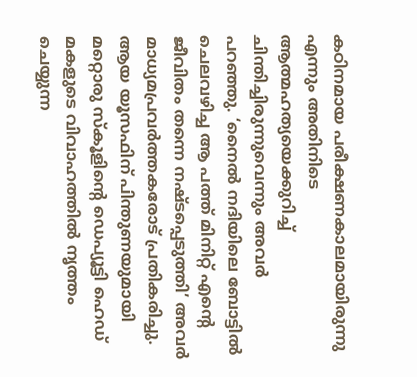കഠിനമായ പരീക്ഷണകാലമായിരുന്നു എന്നും അതിനിടെ ആത്മഹത്യയെക്കുറിച്ച് ചിന്തിച്ചിരുന്നുവെന്നും അവര്‍ പറഞ്ഞു. ‘നൈല്‍ നദിയിലെ ബോട്ടില്‍ ചെലവഴിച്ച ആ പത്ത് മിനിറ്റ് എന്റെ ജീവിതം തന്നെ നഷ്ടപ്പെടുത്തി’ അവര്‍ മാധ്യമപ്രവര്‍ത്തകരോട് പ്രതികരിച്ചു. ആയ യൂസഫിന് പിന്തുണയുമായി മറ്റൊരു സ്‌കൂളിന്റെ ഡെപ്യൂട്ടി ഹെഡ് മകളുടെ വിവാഹത്തില്‍ നൃത്തം ചെയ്യുന്ന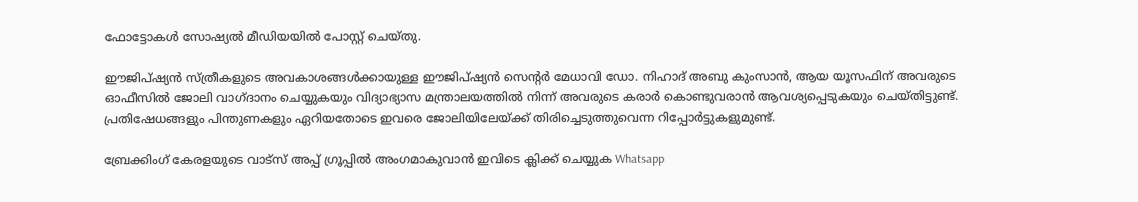ഫോട്ടോകള്‍ സോഷ്യല്‍ മീഡിയയില്‍ പോസ്റ്റ് ചെയ്തു.

ഈജിപ്ഷ്യന്‍ സ്ത്രീകളുടെ അവകാശങ്ങള്‍ക്കായുള്ള ഈജിപ്ഷ്യന്‍ സെന്റര്‍ മേധാവി ഡോ. നിഹാദ് അബു കുംസാന്‍, ആയ യൂസഫിന് അവരുടെ ഓഫീസില്‍ ജോലി വാഗ്ദാനം ചെയ്യുകയും വിദ്യാഭ്യാസ മന്ത്രാലയത്തില്‍ നിന്ന് അവരുടെ കരാര്‍ കൊണ്ടുവരാന്‍ ആവശ്യപ്പെടുകയും ചെയ്തിട്ടുണ്ട്. പ്രതിഷേധങ്ങളും പിന്തുണകളും ഏറിയതോടെ ഇവരെ ജോലിയിലേയ്ക്ക് തിരിച്ചെടുത്തുവെന്ന റിപ്പോര്‍ട്ടുകളുമുണ്ട്.

ബ്രേക്കിംഗ് കേരളയുടെ വാട്സ് അപ്പ് ഗ്രൂപ്പിൽ അംഗമാകുവാൻ ഇവിടെ ക്ലിക്ക് ചെയ്യുക Whatsapp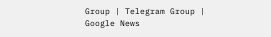Group | Telegram Group | Google News